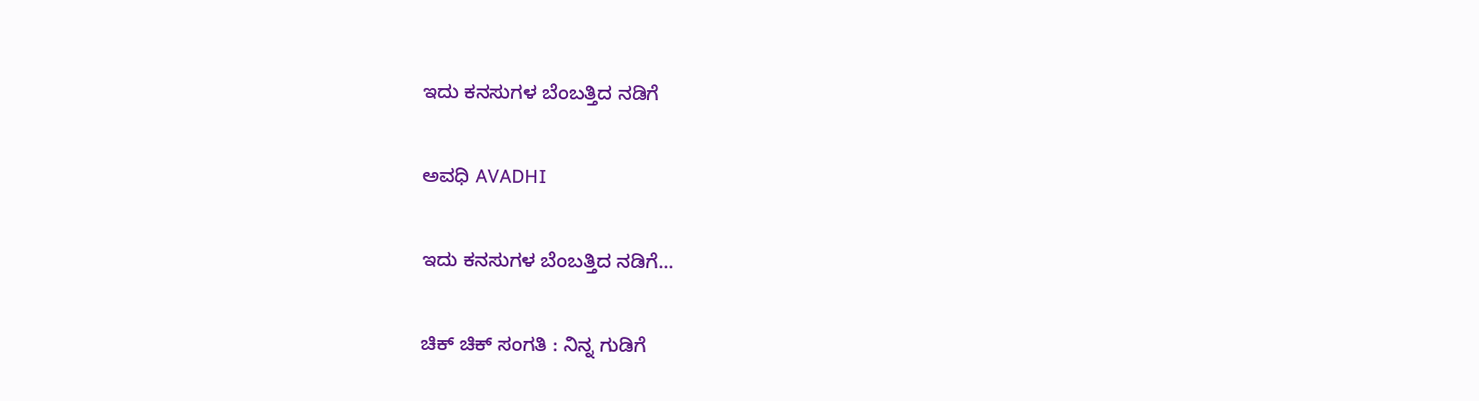ಇದು ಕನಸುಗಳ ಬೆಂಬತ್ತಿದ ನಡಿಗೆ‍

ಅವಧಿ AVADHI

ಇದು ಕನಸುಗಳ ಬೆಂಬತ್ತಿದ ನಡಿಗೆ...

ಚಿಕ್ ಚಿಕ್ ಸಂಗತಿ : ನಿನ್ನ ಗುಡಿಗೆ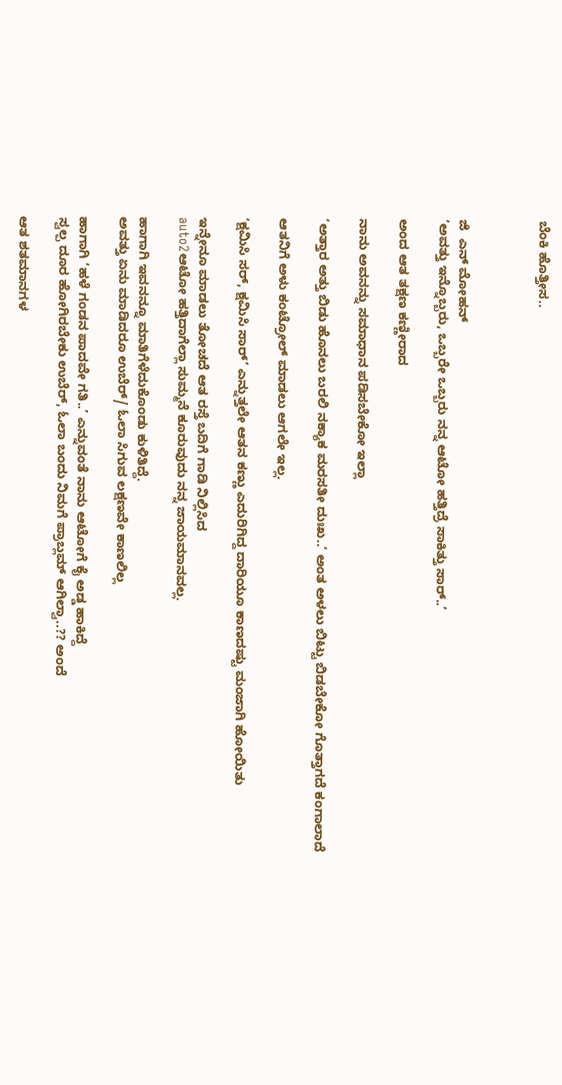ಬೆಂಕಿ ಹೊತ್ತೀಸ..



ಜಿ  ಎನ್ ಮೋಹನ್
‘ಅವತ್ತು ಇನ್ನೊಬ್ಬರು, ಒಬ್ಬರೇ ಒಬ್ಬರು ನನ್ನ ಆಟೋ ಹತ್ತಿದ್ರೆ ಸಾಕಿತ್ತು ಸಾರ್..’

ಅಂದ ಆತ ತಕ್ಷಣ ಕಣ್ಣೀರಾದ

ನಾನು ಅವನನ್ನು ಸಮಾಧಾನ ಪಡಿಸಬೇಕೋ ಇಲ್ಲಾ

‘ಅತ್ತಾರ ಅತ್ತು ಬಿಡು ಹೊನಲು ಬರಲಿ ನಕ್ಯಾಕ ಮರಸತೀ ದುಃಖ..’ ಅಂತ ಅಳಲು ಬಿಟ್ಟು ಬಿಡಬೇಕೋ ಗೊತ್ತಾಗದೆ ಕಂಗಾಲಾದೆ

ಆತನಿಗೆ ಅಳು ಕಂಟ್ರೋಲ್ ಮಾಡಲು ಆಗಲೇ ಇಲ್ಲ.

‘ಕ್ಷಮಿಸಿ ಸರ್, ಕ್ಷಮಿಸಿ ಸಾರ್’ ಎನ್ನುತ್ತಲೇ ಆತನ ಕಣ್ಣು ಎದುರಿಗಿದ್ದ ದಾರಿಯೂ ಕಾಣದಷ್ಟು ಮಂಜಾಗಿ ಹೋಯಿತು

ಇನ್ನೇನೂ ಮಾಡಲು ತೋಚದೆ ಆತ ರಸ್ತೆ ಬದಿಗೆ ಗಾಡಿ ನಿಲ್ಲಿಸಿದ
auto2ಆಟೋ ಹತ್ತಿದಾಗೆಲ್ಲಾ ಸುಮ್ಮನೆ ಕೂರುವುದು ನನ್ನ ಜಾಯಮಾನವಲ್ಲ.

ಹಾಗಾಗಿ ಇವನನ್ನೂ ಮಾತಿಗೆಳೆದುಕೊಂಡು ಕುಳಿತಿದ್ದೆ.
ಅವತ್ತು ಏನು ಮಾಡಿದರೂ ಉಬೆರ್/ ಓಲಾ ಸಿಗುವ ಲಕ್ಷಣವೇ ಕಾಣಲಿಲ್ಲ

ಹಾಗಾಗಿ ‘ಹಳೆ ಗಂಡನ ಪಾದವೇ ಗತಿ..’ ಎನ್ನುವಂತೆ ನಾನು ಆಟೋಗೆ ಕೈ ಅಡ್ಡ ಹಾಕಿದ್ದೆ
ಸ್ವಲ್ಪ ದೂರ ಹೋಗಿರಬೇಕು ಉಬೆರ್, ಓಲಾ ಬಂದು ನಿಮಗೆ ಪ್ರಾಬ್ಲಮ್ ಆಗಿಲ್ವಾ..?? ಅಂದೆ

ಆತ ಶತಮಾನಗಳ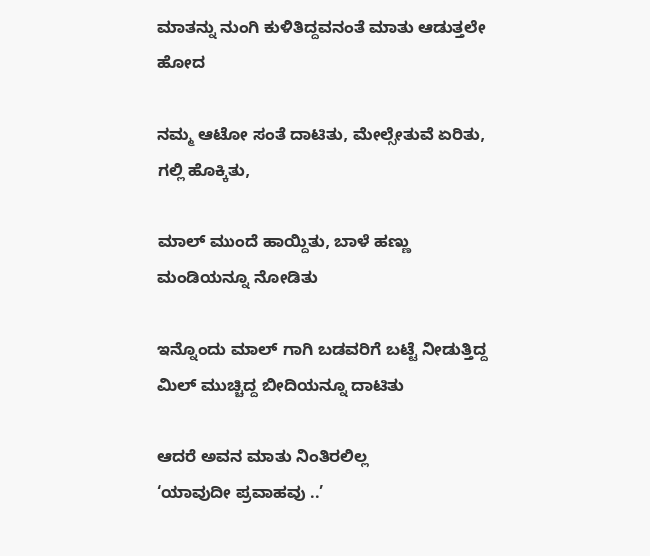ಮಾತನ್ನು ನುಂಗಿ ಕುಳಿತಿದ್ದವನಂತೆ ಮಾತು ಆಡುತ್ತಲೇ ಹೋದ

ನಮ್ಮ ಆಟೋ ಸಂತೆ ದಾಟಿತು, ಮೇಲ್ಸೇತುವೆ ಏರಿತು, ಗಲ್ಲಿ ಹೊಕ್ಕಿತು,

ಮಾಲ್ ಮುಂದೆ ಹಾಯ್ದಿತು, ಬಾಳೆ ಹಣ್ಣು ಮಂಡಿಯನ್ನೂ ನೋಡಿತು

ಇನ್ನೊಂದು ಮಾಲ್ ಗಾಗಿ ಬಡವರಿಗೆ ಬಟ್ಟೆ ನೀಡುತ್ತಿದ್ದ ಮಿಲ್ ಮುಚ್ಚಿದ್ದ ಬೀದಿಯನ್ನೂ ದಾಟಿತು

ಆದರೆ ಅವನ ಮಾತು ನಿಂತಿರಲಿಲ್ಲ
‘ಯಾವುದೀ ಪ್ರವಾಹವು ..’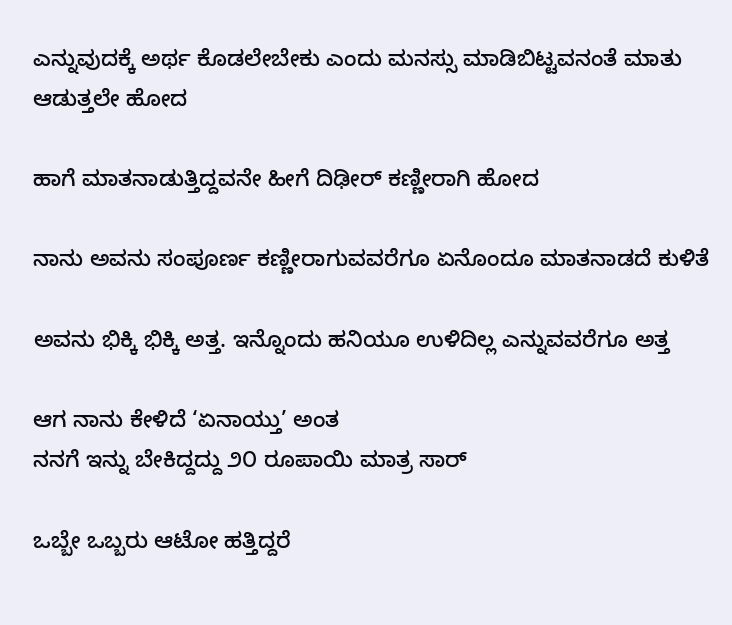ಎನ್ನುವುದಕ್ಕೆ ಅರ್ಥ ಕೊಡಲೇಬೇಕು ಎಂದು ಮನಸ್ಸು ಮಾಡಿಬಿಟ್ಟವನಂತೆ ಮಾತು ಆಡುತ್ತಲೇ ಹೋದ

ಹಾಗೆ ಮಾತನಾಡುತ್ತಿದ್ದವನೇ ಹೀಗೆ ದಿಢೀರ್ ಕಣ್ಣೀರಾಗಿ ಹೋದ

ನಾನು ಅವನು ಸಂಪೂರ್ಣ ಕಣ್ಣೀರಾಗುವವರೆಗೂ ಏನೊಂದೂ ಮಾತನಾಡದೆ ಕುಳಿತೆ

ಅವನು ಭಿಕ್ಕಿ ಭಿಕ್ಕಿ ಅತ್ತ. ಇನ್ನೊಂದು ಹನಿಯೂ ಉಳಿದಿಲ್ಲ ಎನ್ನುವವರೆಗೂ ಅತ್ತ

ಆಗ ನಾನು ಕೇಳಿದೆ ‘ಏನಾಯ್ತು’ ಅಂತ
ನನಗೆ ಇನ್ನು ಬೇಕಿದ್ದದ್ದು ೨೦ ರೂಪಾಯಿ ಮಾತ್ರ ಸಾರ್

ಒಬ್ಬೇ ಒಬ್ಬರು ಆಟೋ ಹತ್ತಿದ್ದರೆ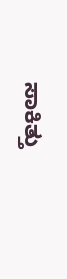ಸಾಕಿತ್ತು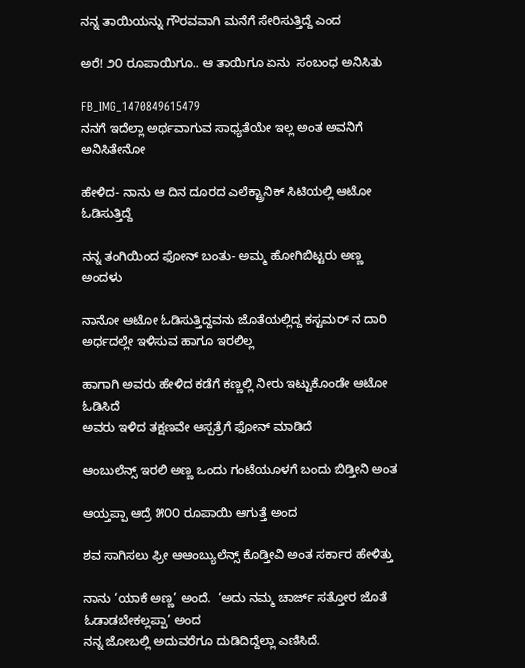ನನ್ನ ತಾಯಿಯನ್ನು ಗೌರವವಾಗಿ ಮನೆಗೆ ಸೇರಿಸುತ್ತಿದ್ದೆ ಎಂದ

ಅರೆ! ೨೦ ರೂಪಾಯಿಗೂ.. ಆ ತಾಯಿಗೂ ಏನು  ಸಂಬಂಧ ಅನಿಸಿತು

FB_IMG_1470849615479
ನನಗೆ ಇದೆಲ್ಲಾ ಅರ್ಥವಾಗುವ ಸಾಧ್ಯತೆಯೇ ಇಲ್ಲ ಅಂತ ಅವನಿಗೆ ಅನಿಸಿತೇನೋ

ಹೇಳಿದ- ನಾನು ಆ ದಿನ ದೂರದ ಎಲೆಕ್ಟ್ರಾನಿಕ್ ಸಿಟಿಯಲ್ಲಿ ಆಟೋ ಓಡಿಸುತ್ತಿದ್ದೆ

ನನ್ನ ತಂಗಿಯಿಂದ ಫೋನ್ ಬಂತು- ಅಮ್ಮ ಹೋಗಿಬಿಟ್ಟರು ಅಣ್ಣ ಅಂದಳು

ನಾನೋ ಆಟೋ ಓಡಿಸುತ್ತಿದ್ದವನು ಜೊತೆಯಲ್ಲಿದ್ದ ಕಸ್ಟಮರ್ ನ ದಾರಿ ಅರ್ಧದಲ್ಲೇ ಇಳಿಸುವ ಹಾಗೂ ಇರಲಿಲ್ಲ

ಹಾಗಾಗಿ ಅವರು ಹೇಳಿದ ಕಡೆಗೆ ಕಣ್ಣಲ್ಲಿ ನೀರು ಇಟ್ಟುಕೊಂಡೇ ಆಟೋ ಓಡಿಸಿದೆ
ಅವರು ಇಳಿದ ತಕ್ಷಣವೇ ಆಸ್ಪತ್ರೆಗೆ ಫೋನ್ ಮಾಡಿದೆ

ಆಂಬುಲೆನ್ಸ್ ಇರಲಿ ಅಣ್ಣ ಒಂದು ಗಂಟೆಯೂಳಗೆ ಬಂದು ಬಿಡ್ತೀನಿ ಅಂತ

ಆಯ್ತಪ್ಪಾ ಆದ್ರೆ ೫೦೦ ರೂಪಾಯಿ ಆಗುತ್ತೆ ಅಂದ

ಶವ ಸಾಗಿಸಲು ಫ್ರೀ ಆಆಂಬ್ಯುಲೆನ್ಸ್ ಕೊಡ್ತೀವಿ ಅಂತ ಸರ್ಕಾರ ಹೇಳಿತ್ತು

ನಾನು ‘ಯಾಕೆ ಅಣ್ಣ’ ಅಂದೆ.  ‘ಅದು ನಮ್ಮ ಚಾರ್ಜ್ ಸತ್ತೋರ ಜೊತೆ ಓಡಾಡಬೇಕಲ್ಲಪ್ಪಾ’ ಅಂದ
ನನ್ನ ಜೋಬಲ್ಲಿ ಅದುವರೆಗೂ ದುಡಿದಿದ್ದೆಲ್ಲಾ ಎಣಿಸಿದೆ.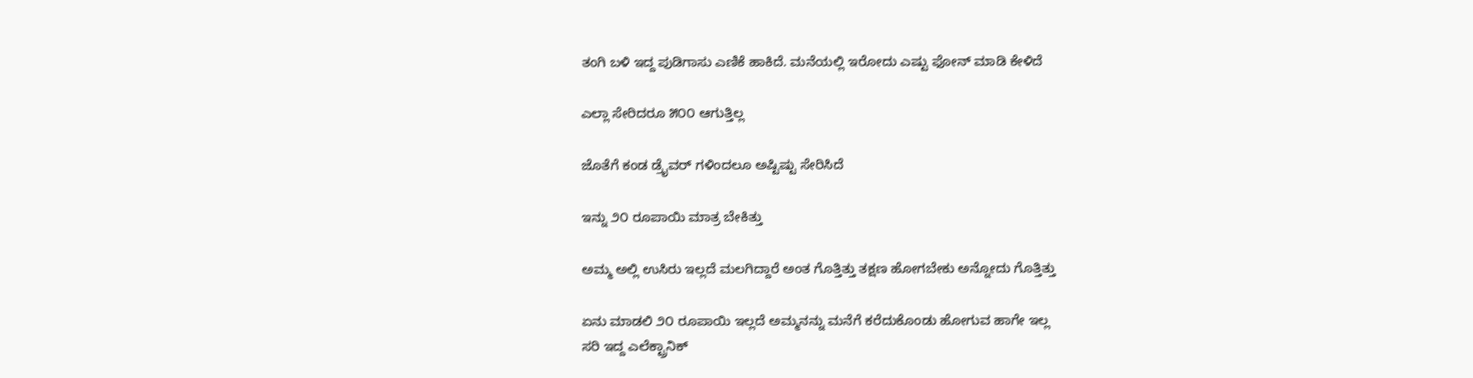ತಂಗಿ ಬಳಿ ಇದ್ದ ಪುಡಿಗಾಸು ಎಣಿಕೆ ಹಾಕಿದೆ. ಮನೆಯಲ್ಲಿ ಇರೋದು ಎಷ್ಟು ಫೋನ್ ಮಾಡಿ ಕೇಳಿದೆ

ಎಲ್ಲಾ ಸೇರಿದರೂ ೫೦೦ ಆಗುತ್ತಿಲ್ಲ

ಜೊತೆಗೆ ಕಂಡ ಡ್ರೈವರ್ ಗಳಿಂದಲೂ ಅಷ್ಟಿಷ್ಟು ಸೇರಿಸಿದೆ

ಇನ್ನು ೨೦ ರೂಪಾಯಿ ಮಾತ್ರ ಬೇಕಿತ್ತು

ಅಮ್ಮ ಅಲ್ಲಿ ಉಸಿರು ಇಲ್ಲದೆ ಮಲಗಿದ್ದಾರೆ ಅಂತ ಗೊತ್ತಿತ್ತು ತಕ್ಷಣ ಹೋಗಬೇಕು ಅನ್ನೋದು ಗೊತ್ತಿತ್ತು

ಏನು ಮಾಡಲಿ ೨೦ ರೂಪಾಯಿ ಇಲ್ಲದೆ ಅಮ್ಮನನ್ನು ಮನೆಗೆ ಕರೆದುಕೊಂಡು ಹೋಗುವ ಹಾಗೇ ಇಲ್ಲ
ಸರಿ ಇದ್ದ ಎಲೆಕ್ಟ್ರಾನಿಕ್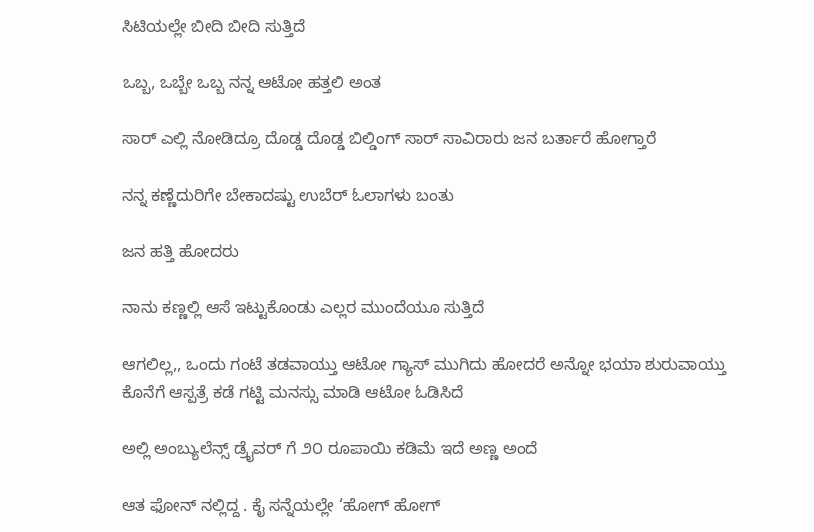ಸಿಟಿಯಲ್ಲೇ ಬೀದಿ ಬೀದಿ ಸುತ್ತಿದೆ

ಒಬ್ಬ, ಒಬ್ಬೇ ಒಬ್ಬ ನನ್ನ ಆಟೋ ಹತ್ತಲಿ ಅಂತ

ಸಾರ್ ಎಲ್ಲಿ ನೋಡಿದ್ರೂ ದೊಡ್ಡ ದೊಡ್ಡ ಬಿಲ್ಡಿಂಗ್ ಸಾರ್ ಸಾವಿರಾರು ಜನ ಬರ್ತಾರೆ ಹೋಗ್ತಾರೆ

ನನ್ನ ಕಣ್ಣೆದುರಿಗೇ ಬೇಕಾದಷ್ಟು ಉಬೆರ್ ಓಲಾಗಳು ಬಂತು

ಜನ ಹತ್ತಿ ಹೋದರು

ನಾನು ಕಣ್ಣಲ್ಲಿ ಆಸೆ ಇಟ್ಟುಕೊಂಡು ಎಲ್ಲರ ಮುಂದೆಯೂ ಸುತ್ತಿದೆ

ಆಗಲಿಲ್ಲ,, ಒಂದು ಗಂಟೆ ತಡವಾಯ್ತು ಆಟೋ ಗ್ಯಾಸ್ ಮುಗಿದು ಹೋದರೆ ಅನ್ನೋ ಭಯಾ ಶುರುವಾಯ್ತು
ಕೊನೆಗೆ ಆಸ್ಪತ್ರೆ ಕಡೆ ಗಟ್ಟಿ ಮನಸ್ಸು ಮಾಡಿ ಆಟೋ ಓಡಿಸಿದೆ

ಅಲ್ಲಿ ಅಂಬ್ಯುಲೆನ್ಸ್ ಡ್ರೈವರ್ ಗೆ ೨೦ ರೂಪಾಯಿ ಕಡಿಮೆ ಇದೆ ಅಣ್ಣ ಅಂದೆ

ಆತ ಫೋನ್ ನಲ್ಲಿದ್ದ . ಕೈ ಸನ್ನೆಯಲ್ಲೇ ‘ಹೋಗ್ ಹೋಗ್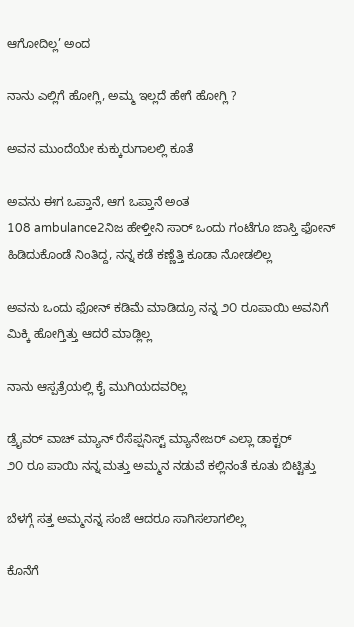ಆಗೋದಿಲ್ಲ’ ಅಂದ

ನಾನು ಎಲ್ಲಿಗೆ ಹೋಗ್ಲಿ, ಅಮ್ಮ ಇಲ್ಲದೆ ಹೇಗೆ ಹೋಗ್ಲಿ ?

ಅವನ ಮುಂದೆಯೇ ಕುಕ್ಕುರುಗಾಲಲ್ಲಿ ಕೂತೆ

ಅವನು ಈಗ ಒಪ್ತಾನೆ, ಆಗ ಒಪ್ತಾನೆ ಅಂತ
108 ambulance2ನಿಜ ಹೇಳ್ತೀನಿ ಸಾರ್ ಒಂದು ಗಂಟೆಗೂ ಜಾಸ್ತಿ ಫೋನ್ ಹಿಡಿದುಕೊಂಡೆ ನಿಂತಿದ್ದ, ನನ್ನ ಕಡೆ ಕಣ್ಣೆತ್ತಿ ಕೂಡಾ ನೋಡಲಿಲ್ಲ

ಅವನು ಒಂದು ಫೋನ್ ಕಡಿಮೆ ಮಾಡಿದ್ರೂ ನನ್ನ ೨೦ ರೂಪಾಯಿ ಅವನಿಗೆ ಮಿಕ್ಕಿ ಹೋಗ್ತಿತ್ತು ಆದರೆ ಮಾಡ್ಲಿಲ್ಲ

ನಾನು ಆಸ್ಪತ್ರೆಯಲ್ಲಿ ಕೈ ಮುಗಿಯದವರಿಲ್ಲ

ಡ್ರೈವರ್ ವಾಚ್ ಮ್ಯಾನ್ ರೆಸೆಪ್ಷನಿಸ್ಟ್ ಮ್ಯಾನೇಜರ್ ಎಲ್ಲಾ ಡಾಕ್ಟರ್
೨೦ ರೂ ಪಾಯಿ ನನ್ನ ಮತ್ತು ಅಮ್ಮನ ನಡುವೆ ಕಲ್ಲಿನಂತೆ ಕೂತು ಬಿಟ್ಟಿತ್ತು

ಬೆಳಗ್ಗೆ ಸತ್ತ ಅಮ್ಮನನ್ನ ಸಂಜೆ ಆದರೂ ಸಾಗಿಸಲಾಗಲಿಲ್ಲ

ಕೊನೆಗೆ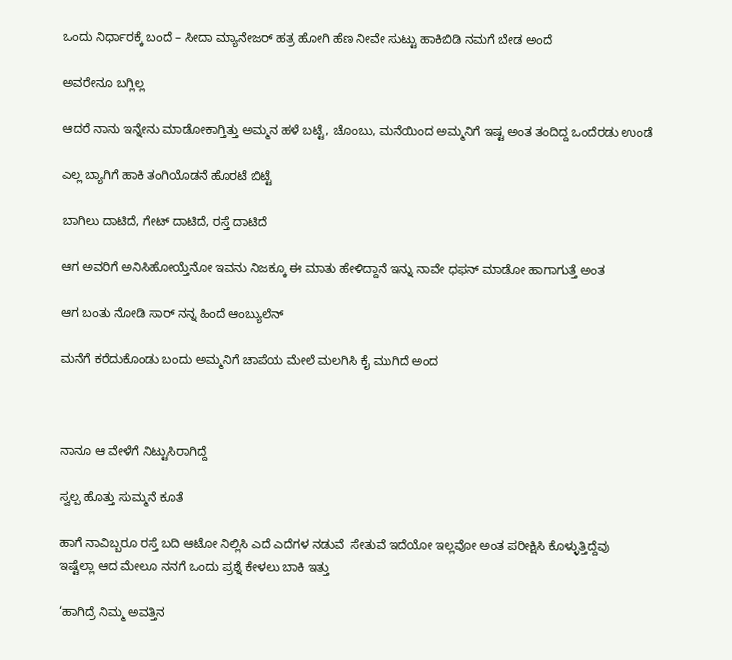ಒಂದು ನಿರ್ಧಾರಕ್ಕೆ ಬಂದೆ – ಸೀದಾ ಮ್ಯಾನೇಜರ್ ಹತ್ರ ಹೋಗಿ ಹೆಣ ನೀವೇ ಸುಟ್ಟು ಹಾಕಿಬಿಡಿ ನಮಗೆ ಬೇಡ ಅಂದೆ

ಅವರೇನೂ ಬಗ್ಲಿಲ್ಲ

ಆದರೆ ನಾನು ಇನ್ನೇನು ಮಾಡೋಕಾಗ್ತಿತ್ತು ಅಮ್ಮನ ಹಳೆ ಬಟ್ಟೆ, ಚೊಂಬು, ಮನೆಯಿಂದ ಅಮ್ಮನಿಗೆ ಇಷ್ಟ ಅಂತ ತಂದಿದ್ದ ಒಂದೆರಡು ಉಂಡೆ

ಎಲ್ಲ ಬ್ಯಾಗಿಗೆ ಹಾಕಿ ತಂಗಿಯೊಡನೆ ಹೊರಟೆ ಬಿಟ್ಟೆ

ಬಾಗಿಲು ದಾಟಿದೆ, ಗೇಟ್ ದಾಟಿದೆ, ರಸ್ತೆ ದಾಟಿದೆ

ಆಗ ಅವರಿಗೆ ಅನಿಸಿಹೋಯ್ತೆನೋ ಇವನು ನಿಜಕ್ಕೂ ಈ ಮಾತು ಹೇಳಿದ್ದಾನೆ ಇನ್ನು ನಾವೇ ಧಫನ್ ಮಾಡೋ ಹಾಗಾಗುತ್ತೆ ಅಂತ

ಆಗ ಬಂತು ನೋಡಿ ಸಾರ್ ನನ್ನ ಹಿಂದೆ ಆಂಬ್ಯುಲೆನ್

ಮನೆಗೆ ಕರೆದುಕೊಂಡು ಬಂದು ಅಮ್ಮನಿಗೆ ಚಾಪೆಯ ಮೇಲೆ ಮಲಗಿಸಿ ಕೈ ಮುಗಿದೆ ಅಂದ



ನಾನೂ ಆ ವೇಳೆಗೆ ನಿಟ್ಟುಸಿರಾಗಿದ್ದೆ

ಸ್ವಲ್ಪ ಹೊತ್ತು ಸುಮ್ಮನೆ ಕೂತೆ

ಹಾಗೆ ನಾವಿಬ್ಬರೂ ರಸ್ತೆ ಬದಿ ಆಟೋ ನಿಲ್ಲಿಸಿ ಎದೆ ಎದೆಗಳ ನಡುವೆ  ಸೇತುವೆ ಇದೆಯೋ ಇಲ್ಲವೋ ಅಂತ ಪರೀಕ್ಷಿಸಿ ಕೊಳ್ಳುತ್ತಿದ್ದೆವು
ಇಷ್ಟೆಲ್ಲಾ ಆದ ಮೇಲೂ ನನಗೆ ಒಂದು ಪ್ರಶ್ನೆ ಕೇಳಲು ಬಾಕಿ ಇತ್ತು

‘ಹಾಗಿದ್ರೆ ನಿಮ್ಮ ಅವತ್ತಿನ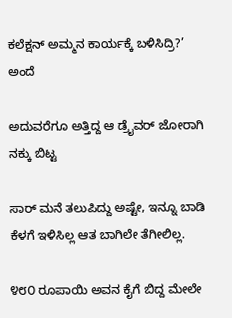ಕಲೆಕ್ಷನ್ ಅಮ್ಮನ ಕಾರ್ಯಕ್ಕೆ ಬಳಿಸಿದ್ರಿ?’ ಅಂದೆ

ಅದುವರೆಗೂ ಅತ್ತಿದ್ದ ಆ ಡ್ರೈವರ್ ಜೋರಾಗಿ ನಕ್ಕು ಬಿಟ್ಟ

ಸಾರ್ ಮನೆ ತಲುಪಿದ್ದು ಅಷ್ಟೇ, ಇನ್ನೂ ಬಾಡಿ ಕೆಳಗೆ ಇಳಿಸಿಲ್ಲ ಆತ ಬಾಗಿಲೇ ತೆಗೀಲಿಲ್ಲ.

೪೮೦ ರೂಪಾಯಿ ಅವನ ಕೈಗೆ ಬಿದ್ದ ಮೇಲೇ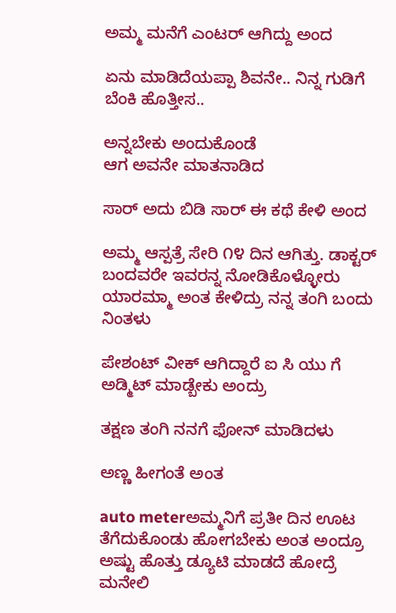ಅಮ್ಮ ಮನೆಗೆ ಎಂಟರ್ ಆಗಿದ್ದು ಅಂದ

ಏನು ಮಾಡಿದೆಯಪ್ಪಾ ಶಿವನೇ.. ನಿನ್ನ ಗುಡಿಗೆ ಬೆಂಕಿ ಹೊತ್ತೀಸ..

ಅನ್ನಬೇಕು ಅಂದುಕೊಂಡೆ
ಆಗ ಅವನೇ ಮಾತನಾಡಿದ

ಸಾರ್ ಅದು ಬಿಡಿ ಸಾರ್ ಈ ಕಥೆ ಕೇಳಿ ಅಂದ

ಅಮ್ಮ ಆಸ್ಪತ್ರೆ ಸೇರಿ ೧೪ ದಿನ ಆಗಿತ್ತು. ಡಾಕ್ಟರ್ ಬಂದವರೇ ಇವರನ್ನ ನೋಡಿಕೊಳ್ಳೋರು ಯಾರಮ್ಮಾ ಅಂತ ಕೇಳಿದ್ರು ನನ್ನ ತಂಗಿ ಬಂದು ನಿಂತಳು

ಪೇಶಂಟ್ ವೀಕ್ ಆಗಿದ್ದಾರೆ ಐ ಸಿ ಯು ಗೆ ಅಡ್ಮಿಟ್ ಮಾಡ್ಬೇಕು ಅಂದ್ರು

ತಕ್ಷಣ ತಂಗಿ ನನಗೆ ಫೋನ್ ಮಾಡಿದಳು

ಅಣ್ಣ ಹೀಗಂತೆ ಅಂತ

auto meterಅಮ್ಮನಿಗೆ ಪ್ರತೀ ದಿನ ಊಟ ತೆಗೆದುಕೊಂಡು ಹೋಗಬೇಕು ಅಂತ ಅಂದ್ರೂ ಅಷ್ಟು ಹೊತ್ತು ಡ್ಯೂಟಿ ಮಾಡದೆ ಹೋದ್ರೆ ಮನೇಲಿ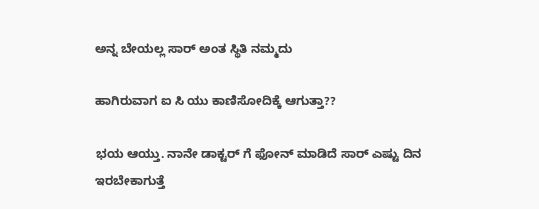ಅನ್ನ ಬೇಯಲ್ಲ ಸಾರ್ ಅಂತ ಸ್ಥಿತಿ ನಮ್ಮದು

ಹಾಗಿರುವಾಗ ಐ ಸಿ ಯು ಕಾಣಿಸೋದಿಕ್ಕೆ ಆಗುತ್ತಾ??

ಭಯ ಆಯ್ತು. ನಾನೇ ಡಾಕ್ಟರ್ ಗೆ ಫೋನ್ ಮಾಡಿದೆ ಸಾರ್ ಎಷ್ಟು ದಿನ ಇರಬೇಕಾಗುತ್ತೆ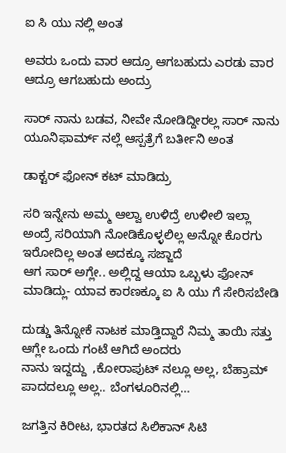ಐ ಸಿ ಯು ನಲ್ಲಿ ಅಂತ

ಅವರು ಒಂದು ವಾರ ಆದ್ರೂ ಆಗಬಹುದು ಎರಡು ವಾರ ಆದ್ರೂ ಆಗಬಹುದು ಅಂದ್ರು

ಸಾರ್ ನಾನು ಬಡವ, ನೀವೇ ನೋಡಿದ್ದೀರಲ್ಲ ಸಾರ್ ನಾನು ಯೂನಿಫಾರ್ಮ್ ನಲ್ಲೆ ಆಸ್ಪತ್ರೆಗೆ ಬರ್ತೀನಿ ಅಂತ

ಡಾಕ್ಟರ್ ಫೋನ್ ಕಟ್ ಮಾಡಿದ್ರು

ಸರಿ ಇನ್ನೇನು ಅಮ್ಮ ಆಲ್ವಾ ಉಳಿದ್ರೆ ಉಳೀಲಿ ಇಲ್ಲಾ ಅಂದ್ರೆ ಸರಿಯಾಗಿ ನೋಡಿಕೊಳ್ಳಲಿಲ್ಲ ಅನ್ನೋ ಕೊರಗು ಇರೋದಿಲ್ಲ ಅಂತ ಅದಕ್ಕೂ ಸಜ್ಜಾದೆ
ಆಗ ಸಾರ್ ಅಗ್ಲೇ.. ಅಲ್ಲಿದ್ದ ಆಯಾ ಒಬ್ಬಳು ಫೋನ್ ಮಾಡಿದ್ಲು- ಯಾವ ಕಾರಣಕ್ಕೂ ಐ ಸಿ ಯು ಗೆ ಸೇರಿಸಬೇಡಿ

ದುಡ್ಡು ತಿನ್ನೋಕೆ ನಾಟಕ ಮಾಡ್ತಿದ್ದಾರೆ ನಿಮ್ಮ ತಾಯಿ ಸತ್ತು ಆಗ್ಲೇ ಒಂದು ಗಂಟೆ ಆಗಿದೆ ಅಂದರು
ನಾನು ಇದ್ದದ್ದು  ,ಕೋರಾಪುಟ್ ನಲ್ಲೂ ಅಲ್ಲ, ಬೆಹ್ರಾಮ್ ಪಾದದಲ್ಲೂ ಅಲ್ಲ.. ಬೆಂಗಳೂರಿನಲ್ಲಿ…

ಜಗತ್ತಿನ ಕಿರೀಟ, ಭಾರತದ ಸಿಲಿಕಾನ್ ಸಿಟಿ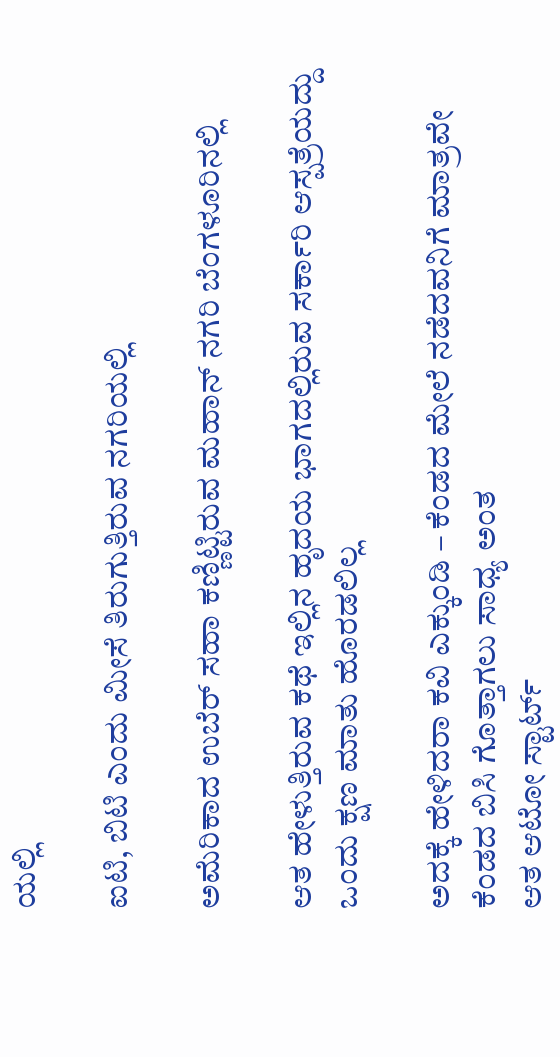ಯಲ್ಲಿ

ಐಟಿ, ಬಿಟಿ ಎಂದು ಮೀಸೆ ತಿರುಗುತ್ತಿರುವ ನಗರಿಯಲ್ಲಿ

ಅಮೆರಿಕಾದ ಉಬೆರ್ ಸಹಾ ಕಣ್ಣಿಟ್ಟಿರುವ ಮಹಾನ್ ನಗರಿ ಬೆಂಗಳೂರಿನಲ್ಲಿ

ಆತ ಹೇಳುತ್ತಿರುವ ಕಥೆ ಇಲ್ಲಿನ ಹೃದಯ ಭಾಗದಲ್ಲಿರುವ ಸರ್ಕಾರಿ ಆಸ್ಪತ್ರೆಯದ್ದು
ಒಂದು ಕ್ಷಣ ಮಾತು ಹೊರಡಲಿಲ್ಲ

ಅದಕ್ಕೆ ಹೇಳಿದರಾ ಕವಿ ಎಕ್ಕುಂಡಿ – ಕೆಂಡದ ಮೇಲೆ ನಡೆದವನಿಗೆ ಮಾತ್ರವೇ ಕೆಂಡದ ಬಿಸಿ ಗೊತ್ತಾಗಲು ಸಾಧ್ಯ ಅಂತ
ಆತ ಆಟೋ ಸ್ಟಾರ್ಟ್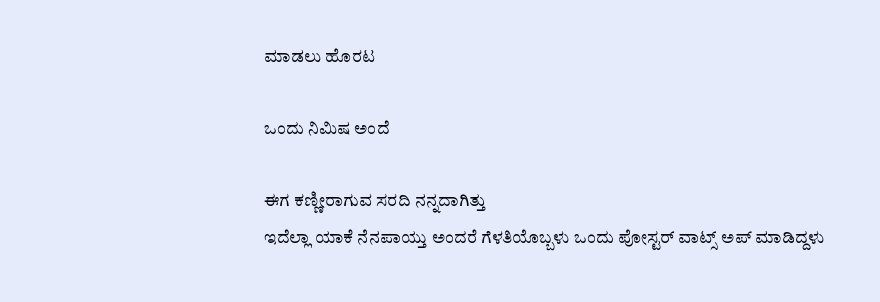ಮಾಡಲು ಹೊರಟ

ಒಂದು ನಿಮಿಷ ಅಂದೆ

ಈಗ ಕಣ್ಣೀರಾಗುವ ಸರದಿ ನನ್ನದಾಗಿತ್ತು
ಇದೆಲ್ಲಾ ಯಾಕೆ ನೆನಪಾಯ್ತು ಅಂದರೆ ಗೆಳತಿಯೊಬ್ಬಳು ಒಂದು ಪೋಸ್ಟರ್ ವಾಟ್ಸ್ ಅಪ್ ಮಾಡಿದ್ದಳು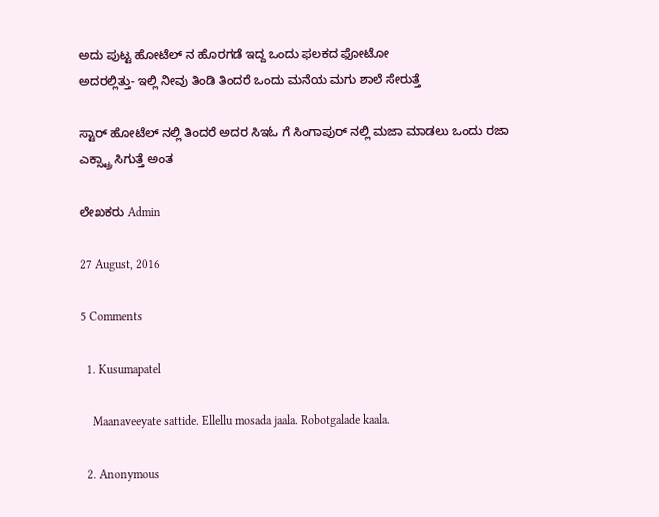ಅದು ಪುಟ್ಟ ಹೋಟೆಲ್ ನ ಹೊರಗಡೆ ಇದ್ದ ಒಂದು ಫಲಕದ ಫೋಟೋ
ಅದರಲ್ಲಿತ್ತು- ಇಲ್ಲಿ ನೀವು ತಿಂಡಿ ತಿಂದರೆ ಒಂದು ಮನೆಯ ಮಗು ಶಾಲೆ ಸೇರುತ್ತೆ

ಸ್ಟಾರ್ ಹೋಟೆಲ್ ನಲ್ಲಿ ತಿಂದರೆ ಅದರ ಸಿಇಓ ಗೆ ಸಿಂಗಾಪುರ್ ನಲ್ಲಿ ಮಜಾ ಮಾಡಲು ಒಂದು ರಜಾ ಎಕ್ಸ್ಟ್ರಾ ಸಿಗುತ್ತೆ ಅಂತ

ಲೇಖಕರು Admin

27 August, 2016

5 Comments

  1. Kusumapatel

    Maanaveeyate sattide. Ellellu mosada jaala. Robotgalade kaala.

  2. Anonymous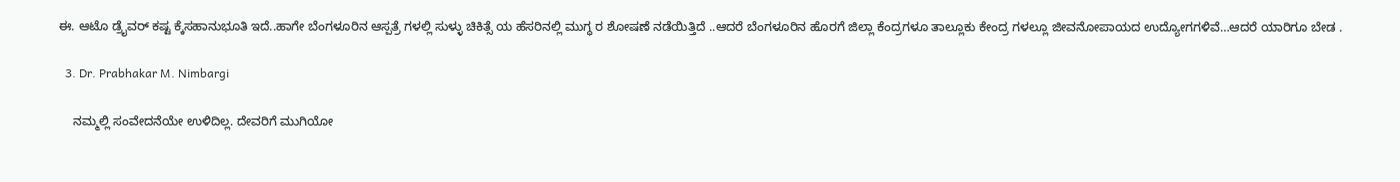ಈ. ಆಟೊ ಡ್ರೈವರ್ ಕಷ್ಟ ಕ್ಕೆಸಹಾನುಭೂತಿ ಇದೆ..ಹಾಗೇ ಬೆಂಗಳೂರಿನ ಆಸ್ಪತ್ರೆ ಗಳಲ್ಲಿ ಸುಳ್ಳು ಚಿಕಿತ್ಸೆ ಯ ಹೆಸರಿನಲ್ಲಿ ಮುಗ್ಧ ರ ಶೋಷಣೆ ನಡೆಯಿತ್ತಿದೆ ..ಆದರೆ ಬೆಂಗಳೂರಿನ ಹೊರಗೆ ಜಿಲ್ಲಾ ಕೆಂದ್ರಗಳೂ ತಾಲ್ಲೂಕು ಕೇಂದ್ರ ಗಳಲ್ಲೂ ಜೀವನೋಪಾಯದ ಉದ್ಯೋಗಗಳಿವೆ…ಆದರೆ ಯಾರಿಗೂ ಬೇಡ .

  3. Dr. Prabhakar M. Nimbargi

    ನಮ್ಮಲ್ಲಿ ಸಂವೇದನೆಯೇ ಉಳಿದಿಲ್ಲ. ದೇವರಿಗೆ ಮುಗಿಯೋ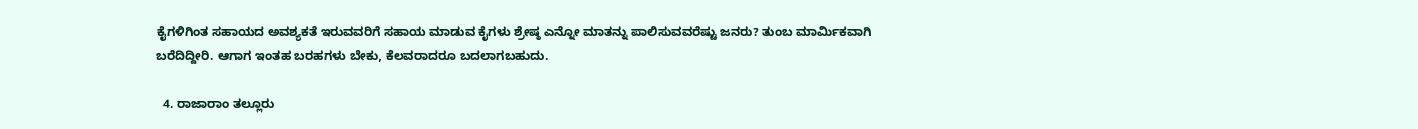ಕೈಗಳಿಗಿಂತ ಸಹಾಯದ ಅವಶ್ಯಕತೆ ಇರುವವರಿಗೆ ಸಹಾಯ ಮಾಡುವ ಕೈಗಳು ಶ್ರೇಷ್ಠ ಎನ್ನೋ ಮಾತನ್ನು ಪಾಲಿಸುವವರೆಷ್ಟು ಜನರು? ತುಂಬ ಮಾರ್ಮಿಕವಾಗಿ ಬರೆದಿದ್ದೀರಿ. ಆಗಾಗ ಇಂತಹ ಬರಹಗಳು ಬೇಕು, ಕೆಲವರಾದರೂ ಬದಲಾಗಬಹುದು.

  4. ರಾಜಾರಾಂ ತಲ್ಲೂರು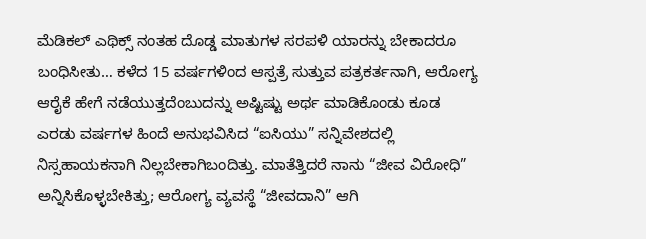ಮೆಡಿಕಲ್ ಎಥಿಕ್ಸ್ ನಂತಹ ದೊಡ್ಡ ಮಾತುಗಳ ಸರಪಳಿ ಯಾರನ್ನು ಬೇಕಾದರೂ ಬಂಧಿಸೀತು… ಕಳೆದ 15 ವರ್ಷಗಳಿಂದ ಆಸ್ಪತ್ರೆ ಸುತ್ತುವ ಪತ್ರಕರ್ತನಾಗಿ, ಆರೋಗ್ಯ ಆರೈಕೆ ಹೇಗೆ ನಡೆಯುತ್ತದೆಂಬುದನ್ನು ಅಷ್ಟಿಷ್ಟು ಅರ್ಥ ಮಾಡಿಕೊಂಡು ಕೂಡ ಎರಡು ವರ್ಷಗಳ ಹಿಂದೆ ಅನುಭವಿಸಿದ “ಐಸಿಯು” ಸನ್ನಿವೇಶದಲ್ಲಿ ನಿಸ್ಸಹಾಯಕನಾಗಿ ನಿಲ್ಲಬೇಕಾಗಿಬಂದಿತ್ತು. ಮಾತೆತ್ತಿದರೆ ನಾನು “ಜೀವ ವಿರೋಧಿ” ಅನ್ನಿಸಿಕೊಳ್ಳಬೇಕಿತ್ತು; ಆರೋಗ್ಯ ವ್ಯವಸ್ಥೆ “ಜೀವದಾನಿ” ಆಗಿ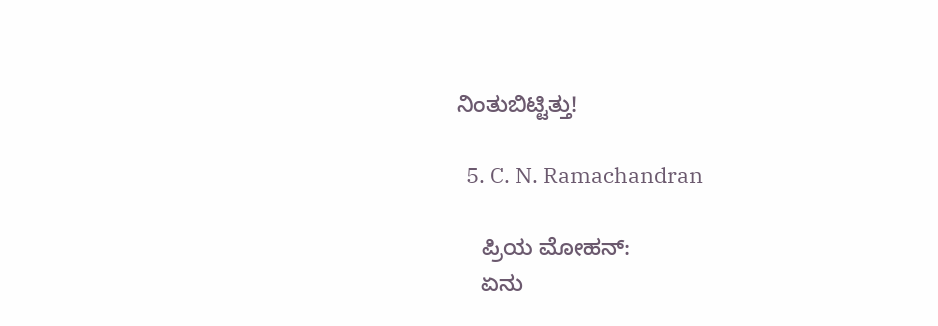ನಿಂತುಬಿಟ್ಟಿತ್ತು!

  5. C. N. Ramachandran

    ಪ್ರಿಯ ಮೋಹನ್:
    ಏನು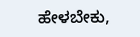ಹೇಳಬೇಕು,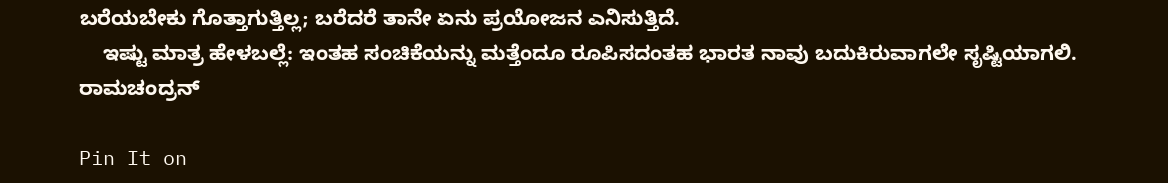ಬರೆಯಬೇಕು ಗೊತ್ತಾಗುತ್ತಿಲ್ಲ; ಬರೆದರೆ ತಾನೇ ಏನು ಪ್ರಯೋಜನ ಎನಿಸುತ್ತಿದೆ.
    ಇಷ್ಟು ಮಾತ್ರ ಹೇಳಬಲ್ಲೆ: ಇಂತಹ ಸಂಚಿಕೆಯನ್ನು ಮತ್ತೆಂದೂ ರೂಪಿಸದಂತಹ ಭಾರತ ನಾವು ಬದುಕಿರುವಾಗಲೇ ಸೃಷ್ಟಿಯಾಗಲಿ. ರಾಮಚಂದ್ರನ್

Pin It on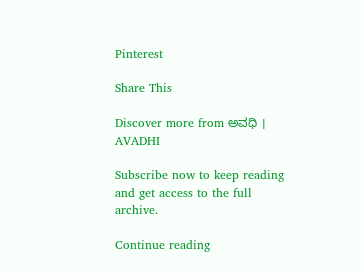Pinterest

Share This

Discover more from ಅವಧಿ । AVADHI

Subscribe now to keep reading and get access to the full archive.

Continue reading